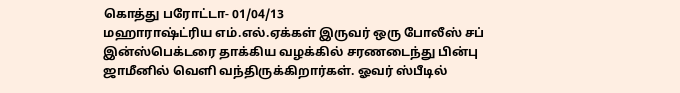கொத்து பரோட்டா- 01/04/13
மஹாராஷ்ட்ரிய எம்.எல்.ஏக்கள் இருவர் ஒரு போலீஸ் சப் இன்ஸ்பெக்டரை தாக்கிய வழக்கில் சரணடைந்து பின்பு ஜாமீனில் வெளி வந்திருக்கிறார்கள். ஓவர் ஸ்பீடில்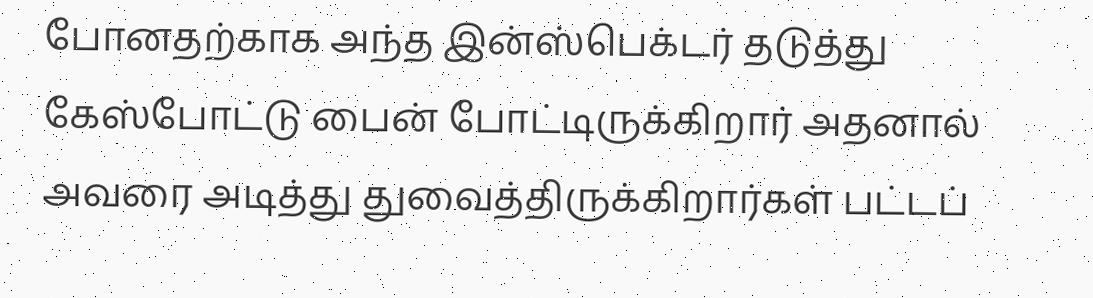போனதற்காக அந்த இன்ஸ்பெக்டர் தடுத்து கேஸ்போட்டு பைன் போட்டிருக்கிறார் அதனால் அவரை அடித்து துவைத்திருக்கிறார்கள் பட்டப்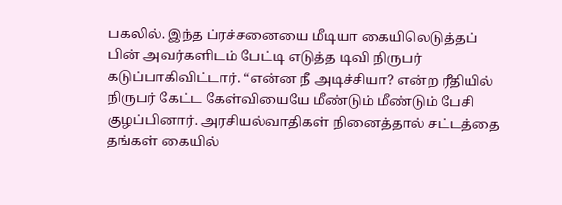பகலில். இந்த ப்ரச்சனையை மீடியா கையிலெடுத்தப் பின் அவர்களிடம் பேட்டி எடுத்த டிவி நிருபர் கடுப்பாகிவிட்டார். “என்ன நீ அடிச்சியா? என்ற ரீதியில் நிருபர் கேட்ட கேள்வியையே மீண்டும் மீண்டும் பேசி குழப்பினார். அரசியல்வாதிகள் நினைத்தால் சட்டத்தை தங்கள் கையில்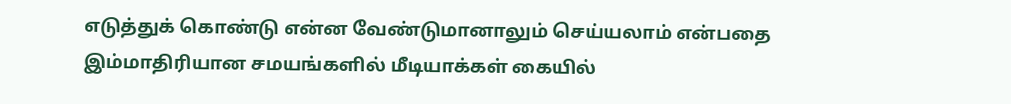எடுத்துக் கொண்டு என்ன வேண்டுமானாலும் செய்யலாம் என்பதை இம்மாதிரியான சமயங்களில் மீடியாக்கள் கையில்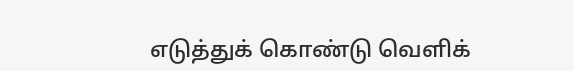எடுத்துக் கொண்டு வெளிக்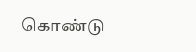கொண்டு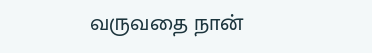வருவதை நான்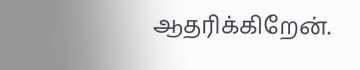ஆதரிக்கிறேன்.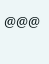@@@